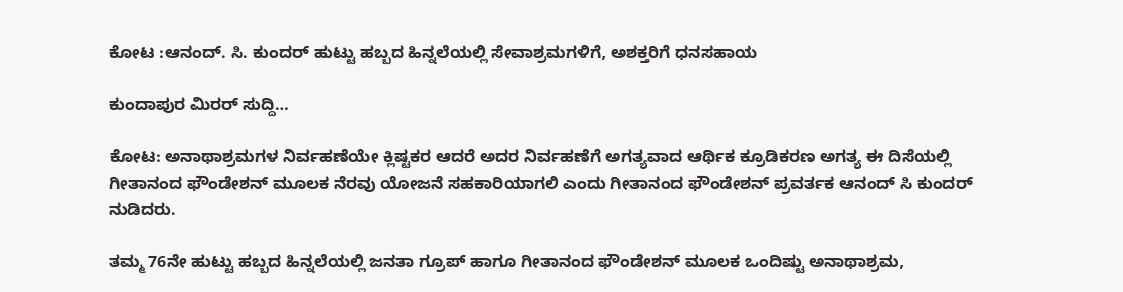ಕೋಟ :ಆನಂದ್. ಸಿ. ಕುಂದರ್ ಹುಟ್ಟು ಹಬ್ಬದ ಹಿನ್ನಲೆಯಲ್ಲಿ ಸೇವಾಶ್ರಮಗಳಿಗೆ, ಅಶಕ್ತರಿಗೆ ಧನಸಹಾಯ

ಕುಂದಾಪುರ ಮಿರರ್ ಸುದ್ದಿ…

ಕೋಟ: ಅನಾಥಾಶ್ರಮಗಳ ನಿರ್ವಹಣೆಯೇ ಕ್ಲಿಷ್ಟಕರ ಆದರೆ ಅದರ ನಿರ್ವಹಣೆಗೆ ಅಗತ್ಯವಾದ ಆರ್ಥಿಕ ಕ್ರೂಡಿಕರಣ ಅಗತ್ಯ ಈ ದಿಸೆಯಲ್ಲಿ ಗೀತಾನಂದ ಫೌಂಡೇಶನ್ ಮೂಲಕ ನೆರವು ಯೋಜನೆ ಸಹಕಾರಿಯಾಗಲಿ ಎಂದು ಗೀತಾನಂದ ಫೌಂಡೇಶನ್ ಪ್ರವರ್ತಕ ಆನಂದ್ ಸಿ ಕುಂದರ್ ನುಡಿದರು.

ತಮ್ಮ 76ನೇ ಹುಟ್ಟು ಹಬ್ಬದ ಹಿನ್ನಲೆಯಲ್ಲಿ ಜನತಾ ಗ್ರೂಪ್ ಹಾಗೂ ಗೀತಾನಂದ ಫೌಂಡೇಶನ್ ಮೂಲಕ ಒಂದಿಷ್ಟು ಅನಾಥಾಶ್ರಮ,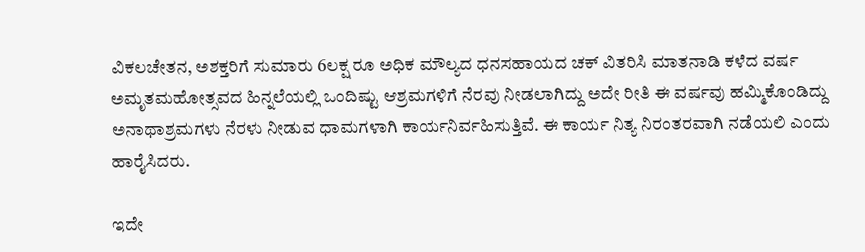ವಿಕಲಚೇತನ, ಅಶಕ್ತರಿಗೆ ಸುಮಾರು 6ಲಕ್ಷ ರೂ ಅಧಿಕ ಮೌಲ್ಯದ ಧನಸಹಾಯದ ಚಕ್ ವಿತರಿಸಿ ಮಾತನಾಡಿ ಕಳೆದ ವರ್ಷ ಅಮೃತಮಹೋತ್ಸವದ ಹಿನ್ನಲೆಯಲ್ಲಿ ಒಂದಿಷ್ಟು ಆಶ್ರಮಗಳಿಗೆ ನೆರವು ನೀಡಲಾಗಿದ್ದು ಅದೇ ರೀತಿ ಈ ವರ್ಷವು ಹಮ್ಮಿಕೊಂಡಿದ್ದು ಅನಾಥಾಶ್ರಮಗಳು ನೆರಳು ನೀಡುವ ಧಾಮಗಳಾಗಿ ಕಾರ್ಯನಿರ್ವಹಿಸುತ್ತಿವೆ. ಈ ಕಾರ್ಯ ನಿತ್ಯ ನಿರಂತರವಾಗಿ ನಡೆಯಲಿ ಎಂದು ಹಾರೈಸಿದರು.

ಇದೇ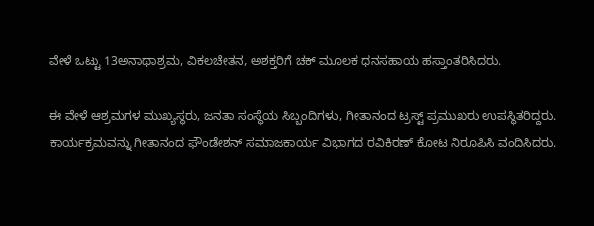ವೇಳೆ ಒಟ್ಟು 13ಅನಾಥಾಶ್ರಮ, ವಿಕಲಚೇತನ, ಅಶಕ್ತರಿಗೆ ಚಕ್ ಮೂಲಕ ಧನಸಹಾಯ ಹಸ್ತಾಂತರಿಸಿದರು.

ಈ ವೇಳೆ ಆಶ್ರಮಗಳ ಮುಖ್ಯಸ್ಥರು, ಜನತಾ ಸಂಸ್ಥೆಯ ಸಿಬ್ಬಂದಿಗಳು, ಗೀತಾನಂದ ಟ್ರಸ್ಟ್ ಪ್ರಮುಖರು ಉಪಸ್ಥಿತರಿದ್ದರು. ಕಾರ್ಯಕ್ರಮವನ್ನು ಗೀತಾನಂದ ಫೌಂಡೇಶನ್ ಸಮಾಜಕಾರ್ಯ ವಿಭಾಗದ ರವಿಕಿರಣ್ ಕೋಟ ನಿರೂಪಿಸಿ ವಂದಿಸಿದರು.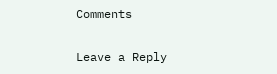Comments

Leave a Reply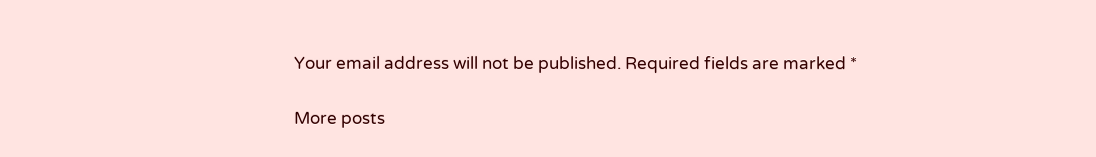Your email address will not be published. Required fields are marked *

More posts